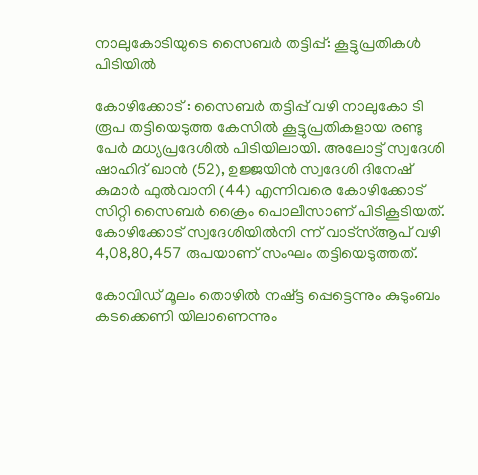നാലുകോടിയുടെ സൈബര്‍ തട്ടിപ്പ്: കൂട്ടുപ്രതികള്‍ പിടിയില്‍

കോഴിക്കോട് : സൈബര്‍ തട്ടിപ്പ് വഴി നാലുകോ ടി രൂപ തട്ടിയെടുത്ത കേസില്‍ കൂട്ടുപ്രതികളായ രണ്ടു പേര്‍ മധ്യപ്രദേശില്‍ പിടിയിലായി. അലോട്ട് സ്വദേശി ഷാഹിദ് ഖാന്‍ (52), ഉജ്ജയിന്‍ സ്വദേശി ദിനേഷ് കുമാര്‍ ഫുല്‍വാനി (44) എന്നിവരെ കോഴിക്കോട് സിറ്റി സൈബര്‍ ക്രൈം പൊലീസാണ് പിടികൂടിയത്. കോഴിക്കോട് സ്വദേശിയില്‍നി ന്ന് വാട്സ്ആപ് വഴി 4,08,80,457 രുപയാണ് സംഘം തട്ടിയെടുത്തത്.

കോവിഡ് മൂലം തൊഴില്‍ നഷ്ട്ട പ്പെട്ടെന്നും കുടുംബം കടക്കെണി യിലാണെന്നും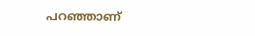പറഞ്ഞാണ്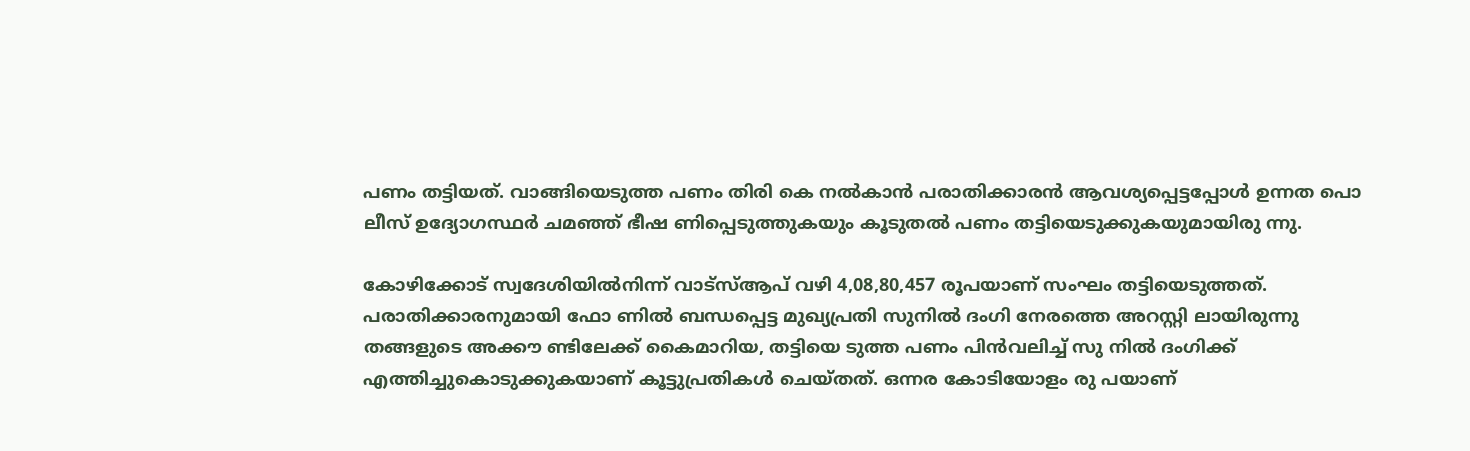പണം തട്ടിയത്. വാങ്ങിയെടുത്ത പണം തിരി കെ നല്‍കാന്‍ പരാതിക്കാരന്‍ ആവശ്യപ്പെട്ടപ്പോള്‍ ഉന്നത പൊ ലീസ് ഉദ്യോഗസ്ഥര്‍ ചമഞ്ഞ് ഭീഷ ണിപ്പെടുത്തുകയും കൂടുതല്‍ പണം തട്ടിയെടുക്കുകയുമായിരു ന്നു.

കോഴിക്കോട് സ്വദേശിയില്‍നിന്ന് വാട്സ്ആപ് വഴി 4,08,80,457 രൂപയാണ് സംഘം തട്ടിയെടുത്തത്. പരാതിക്കാരനുമായി ഫോ ണില്‍ ബന്ധപ്പെട്ട മുഖ്യപ്രതി സുനില്‍ ദംഗി നേരത്തെ അറസ്റ്റി ലായിരുന്നു തങ്ങളുടെ അക്കൗ ണ്ടിലേക്ക് കൈമാറിയ, തട്ടിയെ ടുത്ത പണം പിന്‍വലിച്ച് സു നില്‍ ദംഗിക്ക് എത്തിച്ചുകൊടുക്കുകയാണ് കൂട്ടുപ്രതികള്‍ ചെയ്തത്. ഒന്നര കോടിയോളം രു പയാണ്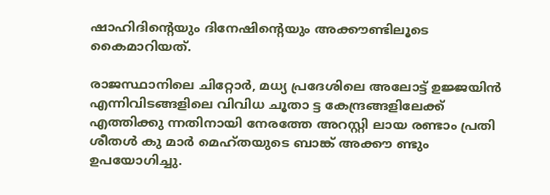ഷാഹിദിന്റെയും ദിനേഷിന്റെയും അക്കൗണ്ടിലൂടെ കൈമാറിയത്.

രാജസ്ഥാനിലെ ചിറ്റോര്‍, മധ്യ പ്രദേശിലെ അലോട്ട് ഉജ്ജയിന്‍ എന്നിവിടങ്ങളിലെ വിവിധ ചൂതാ ട്ട കേന്ദ്രങ്ങളിലേക്ക് എത്തിക്കു ന്നതിനായി നേരത്തേ അറസ്റ്റി ലായ രണ്ടാം പ്രതി ശീതള്‍ കു മാര്‍ മെഹ്തയുടെ ബാങ്ക് അക്കൗ ണ്ടും ഉപയോഗിച്ചു.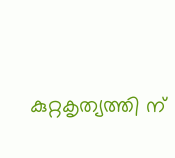കുറ്റകൃത്യത്തി ന്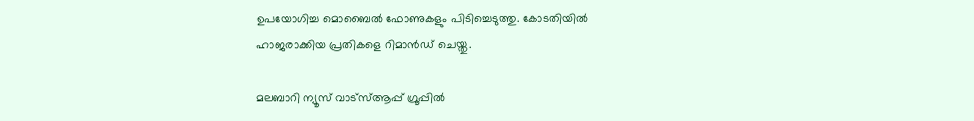ഉപയോഗിച്ച മൊബൈല്‍ ഫോണുകളും പിടിച്ചെടുത്തു. കോടതിയില്‍ ഹാജരാക്കിയ പ്രതികളെ റിമാന്‍ഡ് ചെയ്തു.

മലബാറി ന്യൂസ് വാട്‌സ്ആപ്പ് ഗ്രൂപ്പില്‍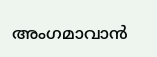അംഗമാവാന്‍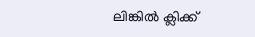ലിങ്കില്‍ ക്ലിക്ക്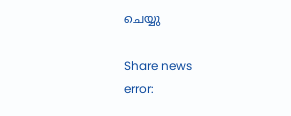ചെയ്യു

Share news
error: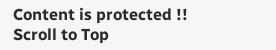Content is protected !!
Scroll to Top